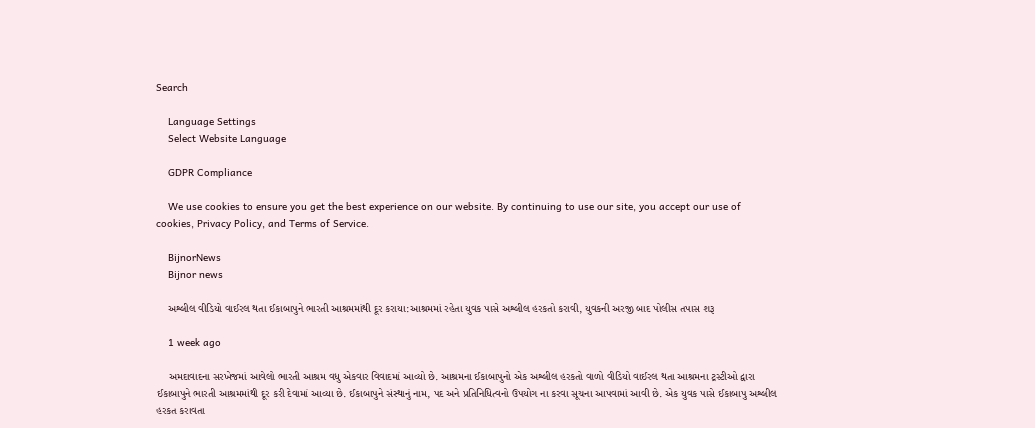Search

    Language Settings
    Select Website Language

    GDPR Compliance

    We use cookies to ensure you get the best experience on our website. By continuing to use our site, you accept our use of cookies, Privacy Policy, and Terms of Service.

    BijnorNews
    Bijnor news

    અશ્લીલ વીડિયો વાઈરલ થતા ઈકાબાપુને ભારતી આશ્રમમાંથી દૂર કરાયા:આશ્રમમાં રહેતા યુવક પાસે અશ્લીલ હરકતો કરાવી, યુવકની અરજી બાદ પોલીસ તપાસ શરૂ

    1 week ago

    અમદાવાદના સરખેજમાં આવેલો ભારતી આશ્રમ વધુ એકવાર વિવાદમાં આવ્યો છે. આશ્રમના ઈકાબાપુનો એક અશ્લીલ હરકતો વાળો વીડિયો વાઈરલ થતા આશ્રમના ટ્રસ્ટીઓ દ્વારા ઈકાબાપુને ભારતી આશ્રમમાંથી દૂર કરી દેવામાં આવ્યા છે. ઈકાબાપુને સંસ્થાનું નામ, પદ અને પ્રતિનિધિત્વનો ઉપયોગ ના કરવા સૂચના આપવામાં આવી છે. એક યુવક પાસે ઈકાબાપુ અશ્લીલ હરકત કરાવતા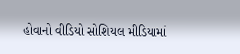હોવાનો વીડિયો સોશિયલ મીડિયામાં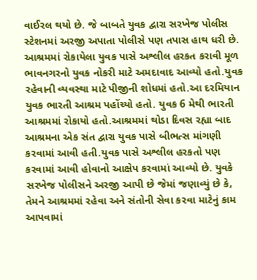વાઈરલ થયો છે. જે બાબતે યુવક દ્વારા સરખેજ પોલીસ સ્ટેશનમાં અરજી અપાતા પોલીસે પણ તપાસ હાથ ધરી છે. આશ્રમમાં રોકાયેલા યુવક પાસે અશ્લીલ હરકત કરાવી મૂળ ભાવનગરનો યુવક નોકરી માટે અમદાવાદ આવ્યો હતો.યુવક રહેવાની વ્યવસ્થા માટે પીજીની શોધમાં હતો.આ દરમિયાન યુવક ભારતી આશ્રમ પહોંચ્યો હતો. યુવક 6 મેથી ભારતી આશ્રમમાં રોકાયો હતો.આશ્રમમાં થોડા દિવસ રહ્યા બાદ આશ્રમના એક સંત દ્વારા યુવક પાસે બીભત્સ માંગણી કરવામાં આવી હતી.યુવક પાસે અશ્લીલ હરકતો પણ કરવામાં આવી હોવાનો આક્ષેપ કરવામાં આવ્યો છે. યુવકે સરખેજ પોલીસને અરજી આપી છે જેમાં જણાવ્યું છે કે, તેમને આશ્રમમાં રહેવા અને સંતોની સેવા કરવા માટેનું કામ આપવામાં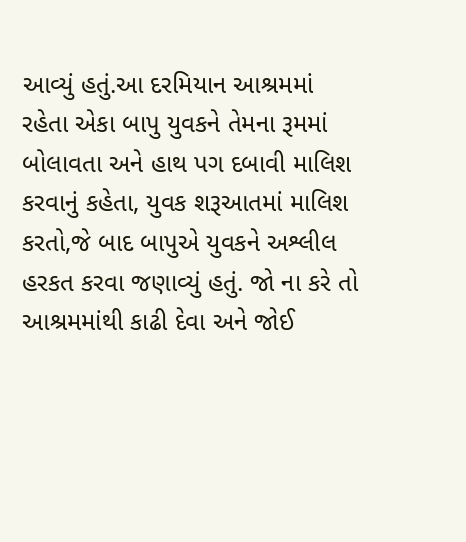આવ્યું હતું.આ દરમિયાન આશ્રમમાં રહેતા એકા બાપુ યુવકને તેમના રૂમમાં બોલાવતા અને હાથ પગ દબાવી માલિશ કરવાનું કહેતા, યુવક શરૂઆતમાં માલિશ કરતો,જે બાદ બાપુએ યુવકને અશ્લીલ હરકત કરવા જણાવ્યું હતું. જો ના કરે તો આશ્રમમાંથી કાઢી દેવા અને જોઈ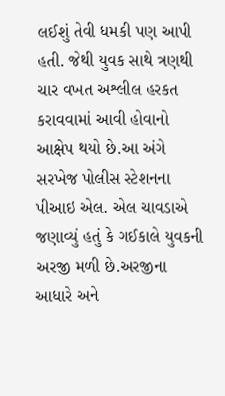લઈશું તેવી ધમકી પણ આપી હતી. જેથી યુવક સાથે ત્રણથી ચાર વખત અશ્લીલ હરકત કરાવવામાં આવી હોવાનો આક્ષેપ થયો છે.આ અંગે સરખેજ પોલીસ સ્ટેશનના પીઆઇ એલ. એલ ચાવડાએ જણાવ્યું હતું કે ગઈકાલે યુવકની અરજી મળી છે.અરજીના આધારે અને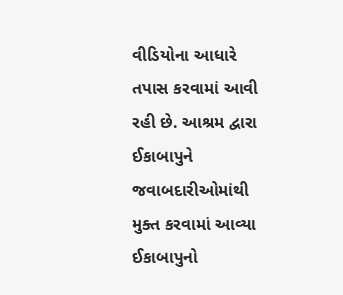વીડિયોના આધારે તપાસ કરવામાં આવી રહી છે. આશ્રમ દ્વારા ઈકાબાપુને જવાબદારીઓમાંથી મુક્ત કરવામાં આવ્યા ઈકાબાપુનો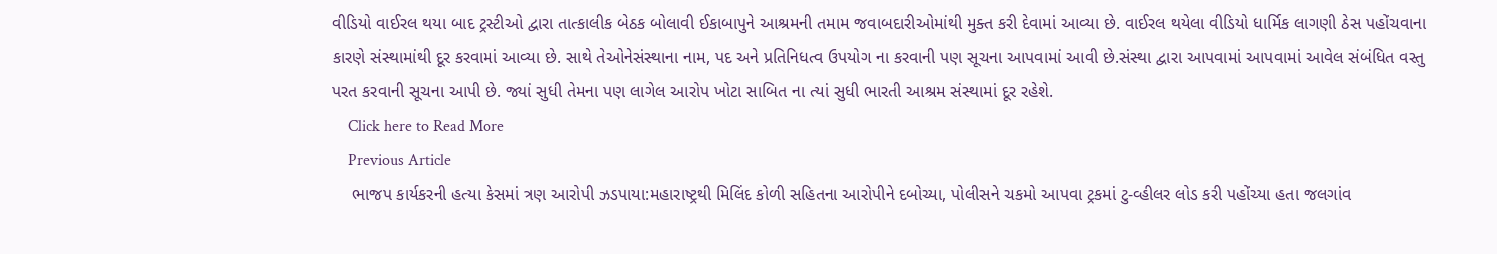વીડિયો વાઈરલ થયા બાદ ટ્રસ્ટીઓ દ્વારા તાત્કાલીક બેઠક બોલાવી ઈકાબાપુને આશ્રમની તમામ જવાબદારીઓમાંથી મુક્ત કરી દેવામાં આવ્યા છે. વાઈરલ થયેલા વીડિયો ધાર્મિક લાગણી ઠેસ પહોંચવાના કારણે સંસ્થામાંથી દૂર કરવામાં આવ્યા છે. સાથે તેઓનેસંસ્થાના નામ, પદ અને પ્રતિનિધત્વ ઉપયોગ ના કરવાની પણ સૂચના આપવામાં આવી છે.સંસ્થા દ્વારા આપવામાં આપવામાં આવેલ સંબંધિત વસ્તુ પરત કરવાની સૂચના આપી છે. જ્યાં સુધી તેમના પણ લાગેલ આરોપ ખોટા સાબિત ના ત્યાં સુધી ભારતી આશ્રમ સંસ્થામાં દૂર રહેશે.
    Click here to Read More
    Previous Article
    ભાજપ કાર્યકરની હત્યા કેસમાં ત્રણ આરોપી ઝડપાયા:મહારાષ્ટ્રથી મિલિંદ કોળી સહિતના આરોપીને દબોચ્યા, પોલીસને ચકમો આપવા ટ્રકમાં ટુ-વ્હીલર લોડ કરી પહોંચ્યા હતા જલગાંવ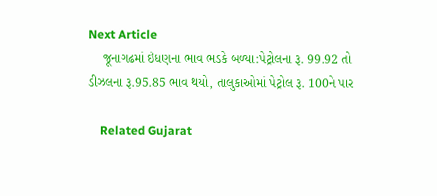Next Article
    જૂનાગઢમાં ઇંધણના ભાવ ભડકે બળ્યા:પેટ્રોલના રૂ. 99.92 તો ડીઝલના રૂ.95.85 ભાવ થયો, તાલુકાઓમાં પેટ્રોલ રૂ. 100ને પાર

    Related Gujarat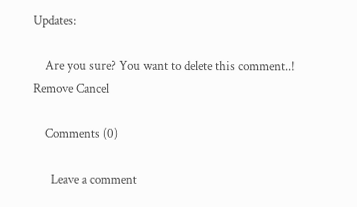Updates:

    Are you sure? You want to delete this comment..! Remove Cancel

    Comments (0)

      Leave a comment